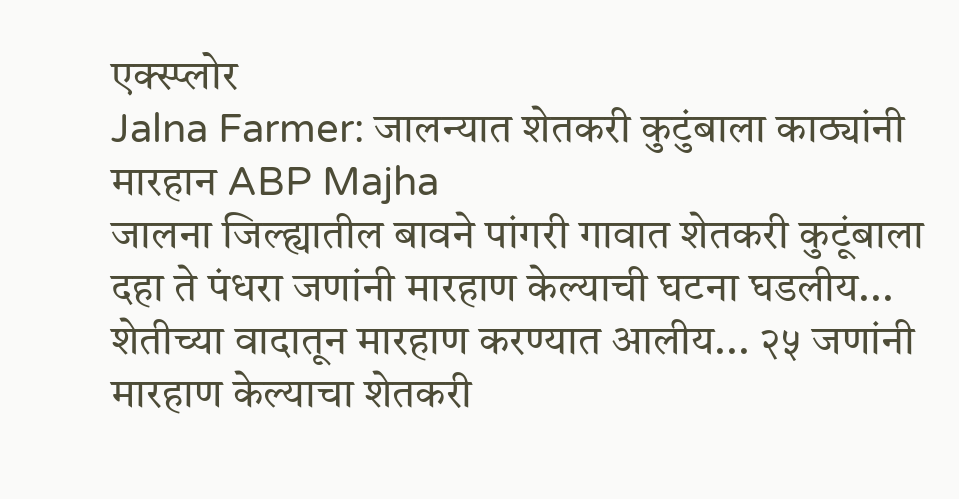एक्स्प्लोर
Jalna Farmer: जालन्यात शेतकरी कुटुंबाला काठ्यांनी मारहान ABP Majha
जालना जिल्ह्यातील बावने पांगरी गावात शेतकरी कुटूंबाला दहा ते पंधरा जणांनी मारहाण केल्याची घटना घडलीय... शेतीच्या वादातून मारहाण करण्यात आलीय... २५ जणांनी मारहाण केल्याचा शेतकरी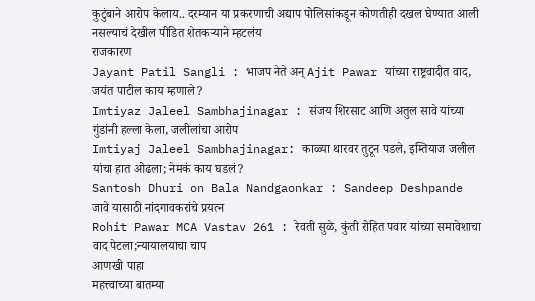कुटुंबाने आरोप केलाय.. दरम्यान या प्रकरणाची अद्याप पोलिसांकडून कोणतीही दखल घेण्यात आली नसल्याचं देखील पीडित शेतकऱ्याने म्हटलंय
राजकारण
Jayant Patil Sangli : भाजप नेते अन् Ajit Pawar यांच्या राष्ट्रवादीत वाद, जयंत पाटील काय म्हणाले?
Imtiyaz Jaleel Sambhajinagar : संजय शिरसाट आणि अतुल सावे यांच्या गुंडांनी हल्ला केला, जलीलांचा आरोप
Imtiyaj Jaleel Sambhajinagar: काळ्या थारवर तुटून पडले, इम्तियाज जलील यांचा हात ओढला; नेमकं काय घडलं?
Santosh Dhuri on Bala Nandgaonkar : Sandeep Deshpande जावे यासाठी नांदगावकरांचे प्रयत्न
Rohit Pawar MCA Vastav 261 : रेवती सुळे, कुंती रोहित पवार यांच्या समावेशाचा वाद पेटला;न्यायालयाचा चाप
आणखी पाहा
महत्त्वाच्या बातम्या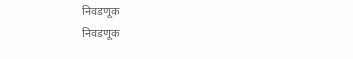निवडणूक
निवडणूक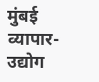मुंबई
व्यापार-उद्योग